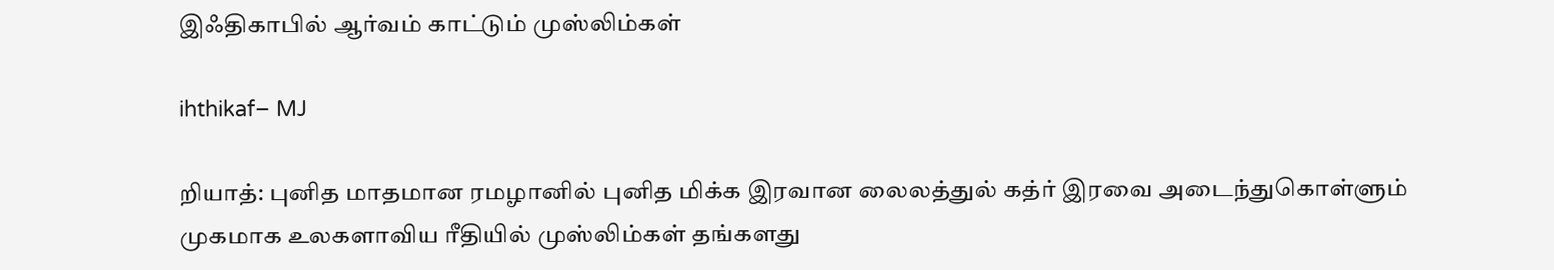இஃதிகாபில் ஆர்வம் காட்டும் முஸ்லிம்கள்

ihthikaf– MJ

றியாத்: புனித மாதமான ரமழானில் புனித மிக்க இரவான லைலத்துல் கத்ர் இரவை அடைந்துகொள்ளும் முகமாக உலகளாவிய ரீதியில் முஸ்லிம்கள் தங்களது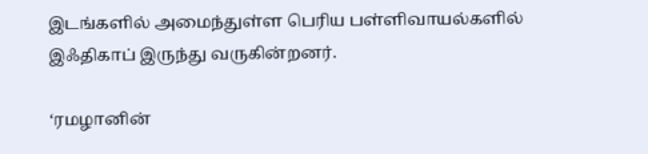இடங்களில் அமைந்துள்ள பெரிய பள்ளிவாயல்களில் இஃதிகாப் இருந்து வருகின்றனர்.

‘ரமழானின்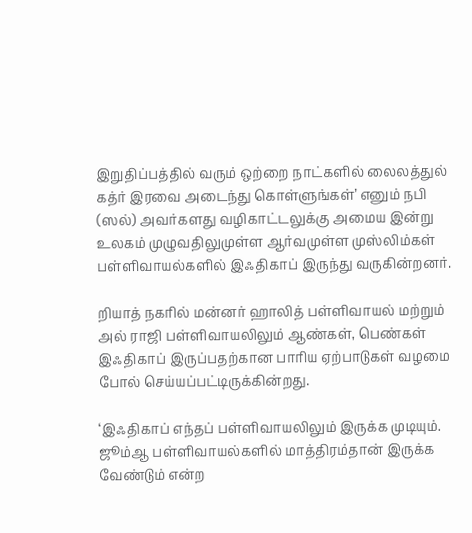இறுதிப்பத்தில் வரும் ஒற்றை நாட்களில் லைலத்துல் கத்ர் இரவை அடைந்து கொள்ளுங்கள்’ எனும் நபி (ஸல்) அவர்களது வழிகாட்டலுக்கு அமைய இன்று உலகம் முழுவதிலுமுள்ள ஆர்வமுள்ள முஸ்லிம்கள் பள்ளிவாயல்களில் இஃதிகாப் இருந்து வருகின்றனர்.

றியாத் நகரில் மன்னர் ஹாலித் பள்ளிவாயல் மற்றும் அல் ராஜி பள்ளிவாயலிலும் ஆண்கள், பெண்கள் இஃதிகாப் இருப்பதற்கான பாரிய ஏற்பாடுகள் வழமை போல் செய்யப்பட்டிருக்கின்றது.

‘இஃதிகாப் எந்தப் பள்ளிவாயலிலும் இருக்க முடியும். ஜூம்ஆ பள்ளிவாயல்களில் மாத்திரம்தான் இருக்க வேண்டும் என்ற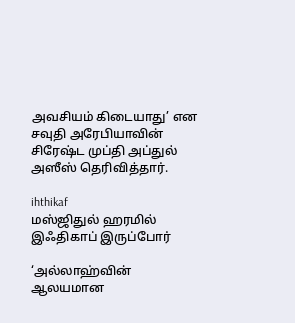அவசியம் கிடையாது’ என சவுதி அரேபியாவின் சிரேஷ்ட முப்தி அப்துல் அஸீஸ் தெரிவித்தார்.

ihthikaf
மஸ்ஜிதுல் ஹரமில் இஃதிகாப் இருப்போர்

‘அல்லாஹ்வின் ஆலயமான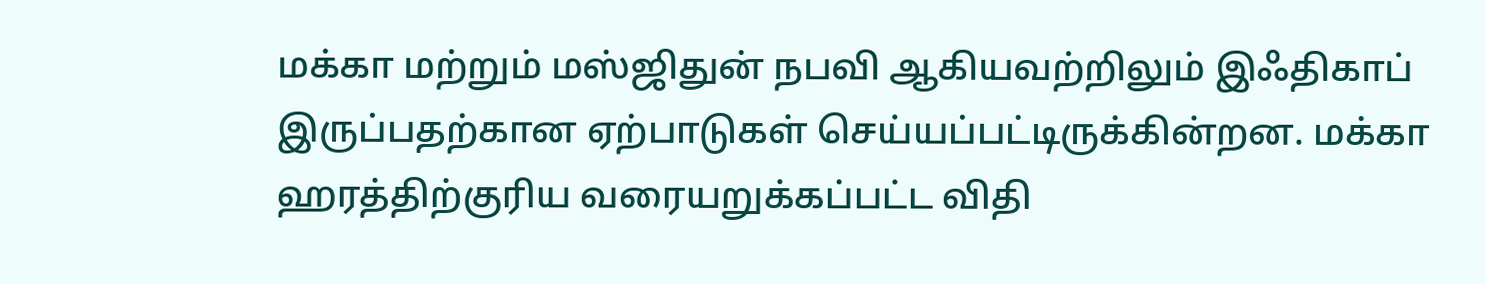மக்கா மற்றும் மஸ்ஜிதுன் நபவி ஆகியவற்றிலும் இஃதிகாப் இருப்பதற்கான ஏற்பாடுகள் செய்யப்பட்டிருக்கின்றன. மக்கா ஹரத்திற்குரிய வரையறுக்கப்பட்ட விதி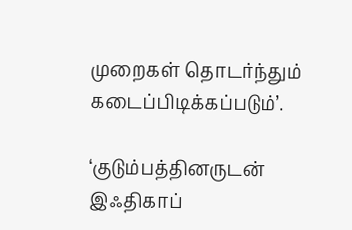முறைகள் தொடர்ந்தும் கடைப்பிடிக்கப்படும்’.

‘குடும்பத்தினருடன் இஃதிகாப்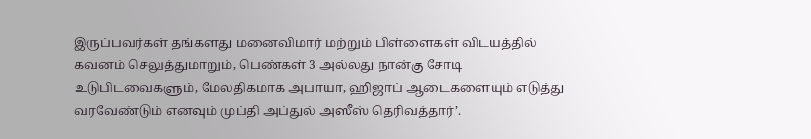இருப்பவர்கள் தங்களது மனைவிமார் மற்றும் பிள்ளைகள் விடயத்தில் கவனம் செலுத்துமாறும், பெண்கள் 3 அல்லது நான்கு சோடி உடுபிடவைகளும், மேலதிகமாக அபாயா, ஹிஜாப் ஆடைகளையும் எடுத்து வரவேண்டும் எனவும் முப்தி அப்துல் அஸீஸ் தெரிவத்தார்’.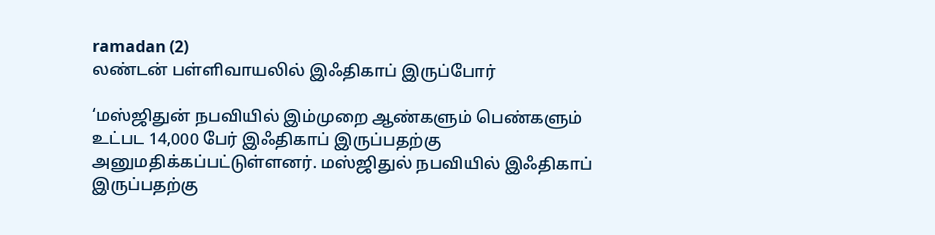ramadan (2)
லண்டன் பள்ளிவாயலில் இஃதிகாப் இருப்போர்

‘மஸ்ஜிதுன் நபவியில் இம்முறை ஆண்களும் பெண்களும் உட்பட 14,000 பேர் இஃதிகாப் இருப்பதற்கு அனுமதிக்கப்பட்டுள்ளனர். மஸ்ஜிதுல் நபவியில் இஃதிகாப் இருப்பதற்கு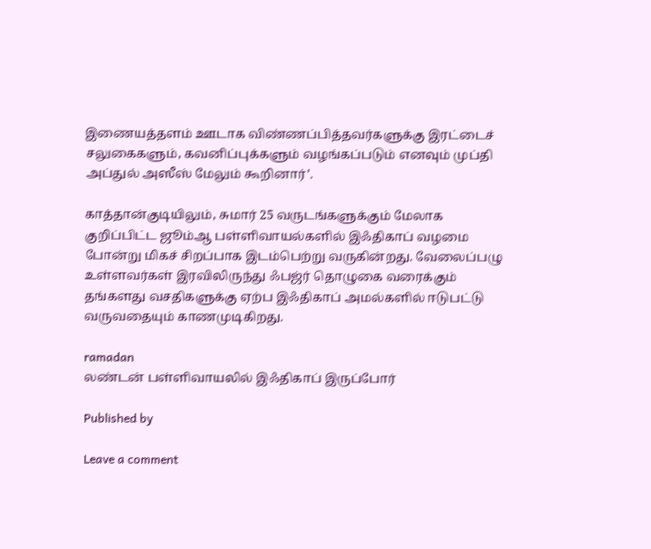இணையத்தளம் ஊடாக விண்ணப்பித்தவர்களுக்கு இரட்டைச் சலுகைகளும், கவனிப்புக்களும் வழங்கப்படும் எனவும் முப்தி அப்துல் அஸீஸ் மேலும் கூறினார்’.

காத்தான்குடியிலும், சுமார் 25 வருடங்களுக்கும் மேலாக குறிப்பிட்ட ஜூம்ஆ பள்ளிவாயல்களில் இஃதிகாப் வழமை போன்று மிகச் சிறப்பாக இடம்பெற்று வருகின்றது. வேலைப்பழு உள்ளவர்கள் இரவிலிருந்து ஃபஜ்ர் தொழுகை வரைக்கும் தங்களது வசதிகளுக்கு ஏற்ப இஃதிகாப் அமல்களில் ஈடுபட்டு வருவதையும் காணமுடிகிறது.

ramadan
லண்டன் பள்ளிவாயலில் இஃதிகாப் இருப்போர்

Published by

Leave a comment